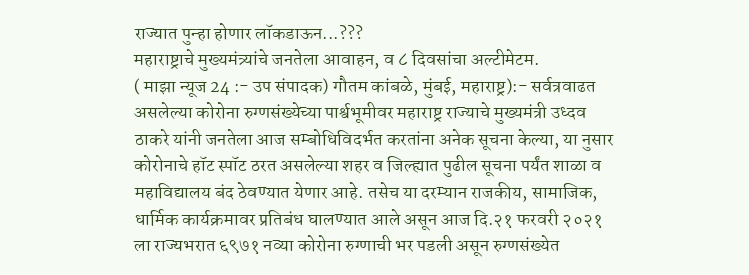राज्यात पुन्हा होणार लॉकडाऊन...???
महाराष्ट्राचे मुख्यमंत्र्यांचे जनतेला आवाहन, व ८ दिवसांचा अल्टीमेटम.
( माझा न्यूज 24 :- उप संपादक) गौतम कांबळे, मुंबई, महाराष्ट्र):- सर्वत्रवाढत असलेल्या कोरोना रुग्णसंख्येच्या पार्श्वभूमीवर महाराष्ट्र राज्याचे मुख्यमंत्री उध्दव ठाकरे यांनी जनतेला आज सम्बोधिविदर्भत करतांना अनेक सूचना केल्या, या नुसार कोरोनाचे हॉट स्पॉट ठरत असलेल्या शहर व जिल्ह्यात पुढील सूचना पर्यंत शाळा व महाविद्यालय बंद ठेवण्यात येणार आहे. तसेच या दरम्यान राजकीय, सामाजिक, धार्मिक कार्यक्रमावर प्रतिबंध घालण्यात आले असून आज दि.२१ फरवरी २०२१ ला राज्यभरात ६९७१ नव्या कोरोना रुग्णाची भर पडली असून रुग्णसंख्येत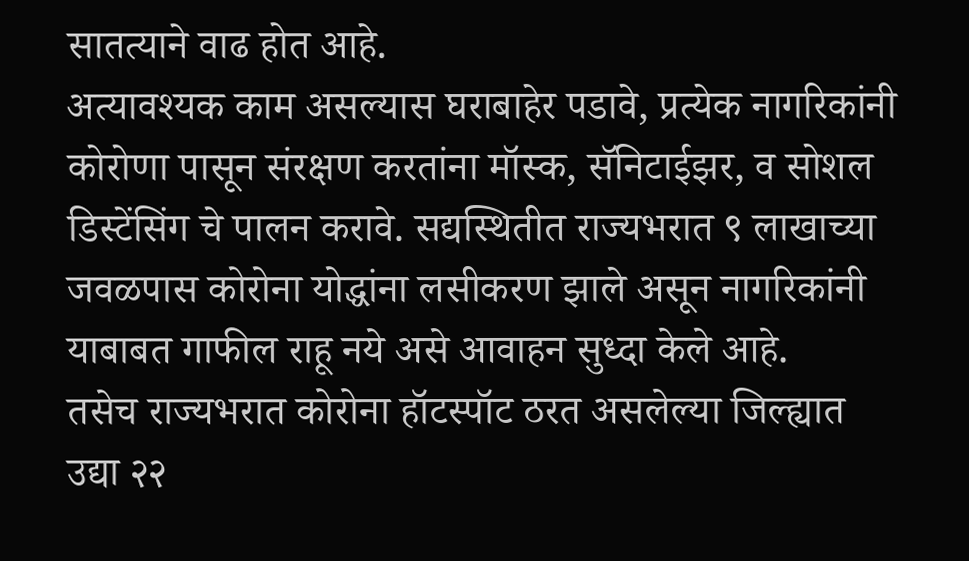सातत्याने वाढ होत आहे.
अत्यावश्यक काम असल्यास घराबाहेर पडावे, प्रत्येक नागरिकांनी कोरोणा पासून संरक्षण करतांना मॉस्क, सॅनिटाईझर, व सोशल डिस्टेंसिंग चे पालन करावे. सद्यस्थितीत राज्यभरात ९ लाखाच्या जवळपास कोरोना योद्धांना लसीकरण झाले असून नागरिकांनी याबाबत गाफील राहू नये असे आवाहन सुध्दा केले आहे.
तसेच राज्यभरात कोरोना हॉटस्पॉट ठरत असलेल्या जिल्ह्यात उद्या २२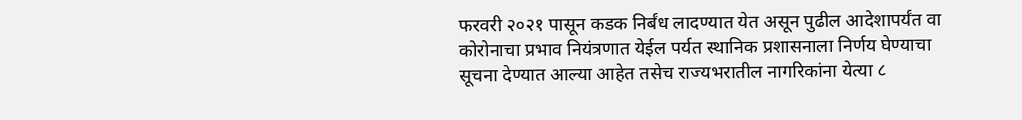फरवरी २०२१ पासून कडक निर्बंध लादण्यात येत असून पुढील आदेशापर्यंत वा कोरोनाचा प्रभाव नियंत्रणात येईल पर्यत स्थानिक प्रशासनाला निर्णय घेण्याचा सूचना देण्यात आल्या आहेत तसेच राज्यभरातील नागरिकांना येत्या ८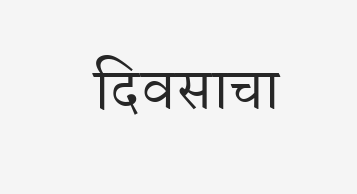दिवसाचा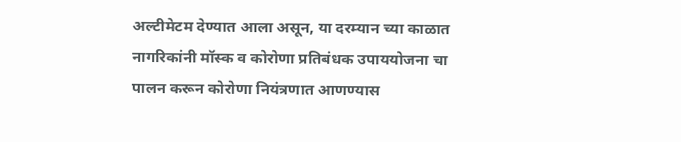अल्टीमेटम देण्यात आला असून, या दरम्यान च्या काळात नागरिकांनी मॉस्क व कोरोणा प्रतिबंधक उपाययोजना चा पालन करून कोरोणा नियंत्रणात आणण्यास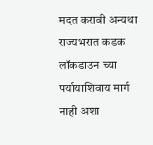मदत करावी अन्यथा राज्यभरात कडक लॉकडाउन च्या पर्यायाशिवाय मार्ग नाही अशा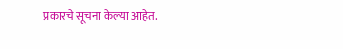प्रकारचे सूचना केल्या आहेत.